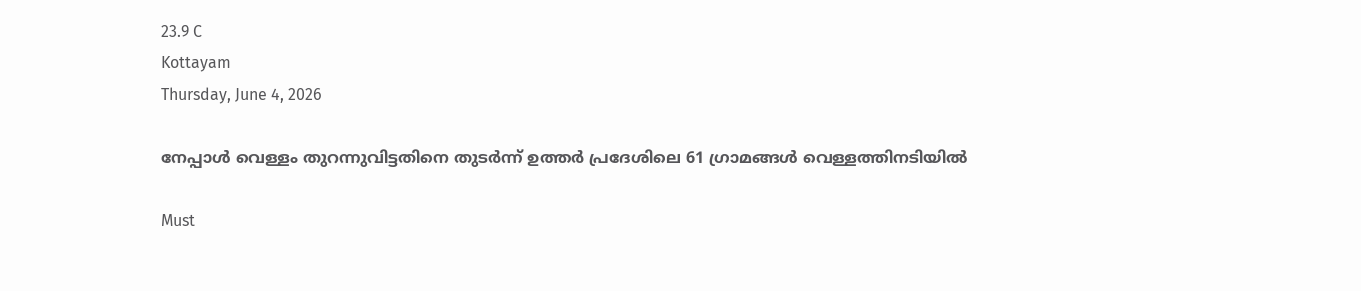23.9 C
Kottayam
Thursday, June 4, 2026

നേപ്പാള്‍ വെള്ളം തുറന്നുവിട്ടതിനെ തുടര്‍ന്ന് ഉത്തര്‍ പ്രദേശിലെ 61 ഗ്രാമങ്ങള്‍ വെള്ളത്തിനടിയില്‍

Must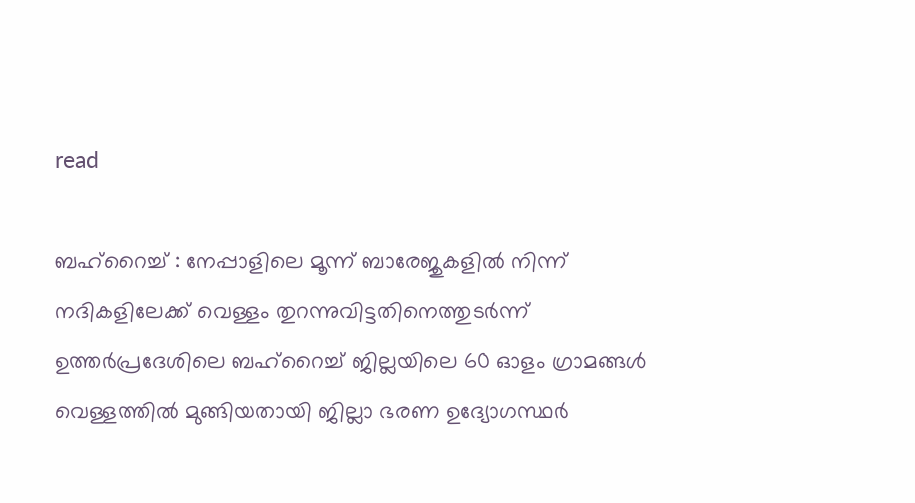read

ബഹ്റൈച്ച് : നേപ്പാളിലെ മൂന്ന് ബാരേജുകളില്‍ നിന്ന് നദികളിലേക്ക് വെള്ളം തുറന്നുവിട്ടതിനെത്തുടര്‍ന്ന് ഉത്തര്‍പ്രദേശിലെ ബഹ്റൈച്ച് ജില്ലയിലെ 60 ഓളം ഗ്രാമങ്ങള്‍ വെള്ളത്തില്‍ മുങ്ങിയതായി ജില്ലാ ഭരണ ഉദ്യോഗസ്ഥര്‍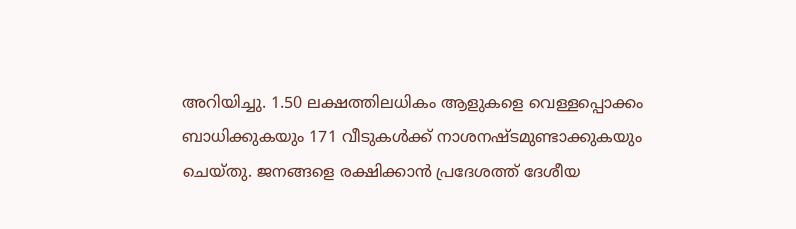അറിയിച്ചു. 1.50 ലക്ഷത്തിലധികം ആളുകളെ വെള്ളപ്പൊക്കം ബാധിക്കുകയും 171 വീടുകള്‍ക്ക് നാശനഷ്ടമുണ്ടാക്കുകയും ചെയ്തു. ജനങ്ങളെ രക്ഷിക്കാന്‍ പ്രദേശത്ത് ദേശീയ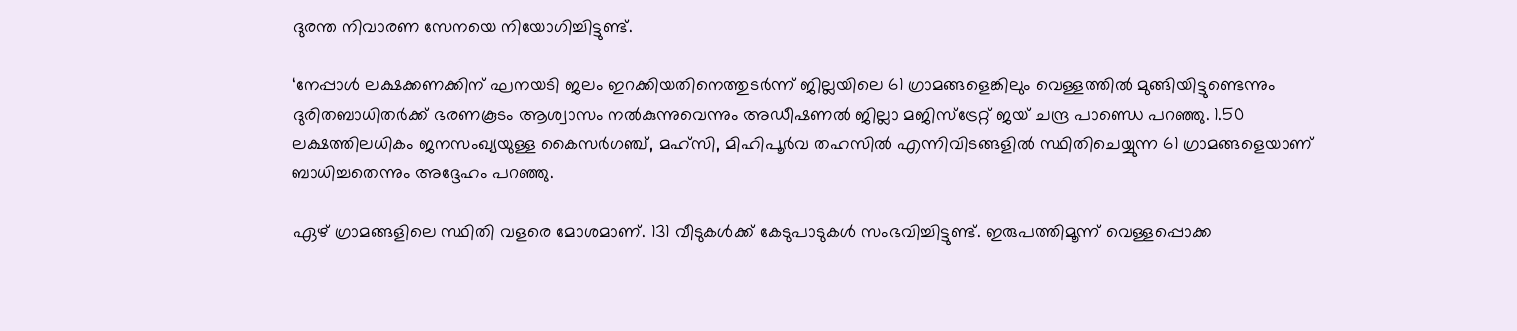ദുരന്ത നിവാരണ സേനയെ നിയോഗിച്ചിട്ടുണ്ട്.

‘നേപ്പാള്‍ ലക്ഷക്കണക്കിന് ഘനയടി ജലം ഇറക്കിയതിനെത്തുടര്‍ന്ന് ജില്ലയിലെ 61 ഗ്രാമങ്ങളെങ്കിലും വെള്ളത്തില്‍ മുങ്ങിയിട്ടുണ്ടെന്നും ദുരിതബാധിതര്‍ക്ക് ഭരണകൂടം ആശ്വാസം നല്‍കുന്നുവെന്നും അഡീഷണല്‍ ജില്ലാ മജിസ്ട്രേറ്റ് ജയ് ചന്ദ്ര പാണ്ഡെ പറഞ്ഞു. 1.50 ലക്ഷത്തിലധികം ജനസംഖ്യയുള്ള കൈസര്‍ഗഞ്ച്, മഹ്സി, മിഹിപൂര്‍വ തഹസില്‍ എന്നിവിടങ്ങളില്‍ സ്ഥിതിചെയ്യുന്ന 61 ഗ്രാമങ്ങളെയാണ് ബാധിച്ചതെന്നും അദ്ദേഹം പറഞ്ഞു.

ഏഴ് ഗ്രാമങ്ങളിലെ സ്ഥിതി വളരെ മോശമാണ്. 131 വീടുകള്‍ക്ക് കേടുപാടുകള്‍ സംഭവിച്ചിട്ടുണ്ട്. ഇരുപത്തിമൂന്ന് വെള്ളപ്പൊക്ക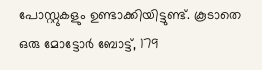പോസ്റ്റുകളും ഉണ്ടാക്കിയിട്ടുണ്ട്. കൂടാതെ ഒരു മോട്ടോര്‍ ബോട്ട്, 179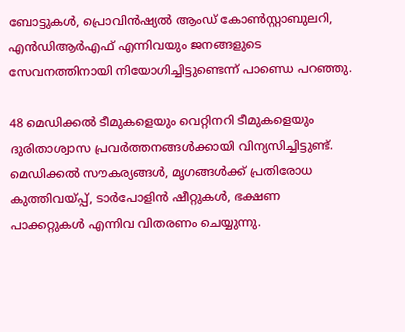ബോട്ടുകള്‍, പ്രൊവിന്‍ഷ്യല്‍ ആംഡ് കോണ്‍സ്റ്റാബുലറി, എന്‍ഡിആര്‍എഫ് എന്നിവയും ജനങ്ങളുടെ സേവനത്തിനായി നിയോഗിച്ചിട്ടുണ്ടെന്ന് പാണ്ഡെ പറഞ്ഞു.

48 മെഡിക്കല്‍ ടീമുകളെയും വെറ്റിനറി ടീമുകളെയും ദുരിതാശ്വാസ പ്രവര്‍ത്തനങ്ങള്‍ക്കായി വിന്യസിച്ചിട്ടുണ്ട്. മെഡിക്കല്‍ സൗകര്യങ്ങള്‍, മൃഗങ്ങള്‍ക്ക് പ്രതിരോധ കുത്തിവയ്പ്പ്, ടാര്‍പോളിന്‍ ഷീറ്റുകള്‍, ഭക്ഷണ പാക്കറ്റുകള്‍ എന്നിവ വിതരണം ചെയ്യുന്നു.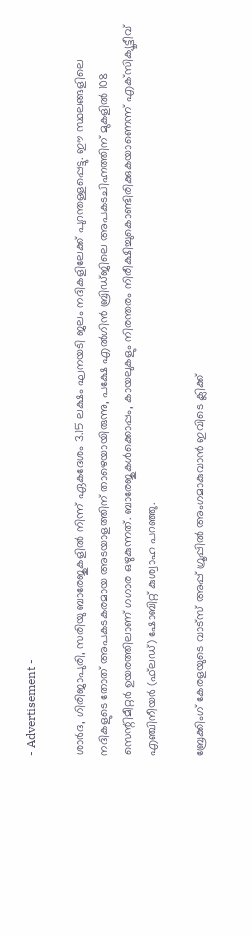- Advertisement -

ശാര്‍ദ, ഗിരിജാപുരി, സരിയു ബാരേജുകളില്‍ നിന്ന് ഏകദേശം 3.15 ലക്ഷം ഘനയടി ജലം നദികളിലേക്ക് പുറന്തള്ളപ്പെട്ടു. ഈ സ്ഥലങ്ങളിലെ നദികളുടെ തോത് അപകടകരമായ അടയാളത്തിന് താഴെയായിരുന്നു, പക്ഷേ എല്‍ഗിന്‍ ബ്രിഡ്ജിലെ അപകടചിഹ്നത്തിന് മുകളില്‍ 108 സെന്റിമീറ്റര്‍ ഉയരത്തിലാണ് ഗഗാര ഒഴുകുന്നത്. ബാരേജുകള്‍ക്കൊപ്പം, കായലുകളും നിരന്തരം നിരീക്ഷിച്ചുകൊണ്ടിരിക്കുകയാണെന്ന് എക്‌സിക്യൂട്ടീവ് എഞ്ചിനീയര്‍ (ഫ്‌ലഡ്) ഷോബിറ്റ് കുശ്വാഹ പറഞ്ഞു.

ബ്രേക്കിംഗ് കേരളയുടെ വാട്സ് അപ്പ് ഗ്രൂപ്പിൽ അംഗമാകുവാൻ ഇവിടെ ക്ലിക്ക്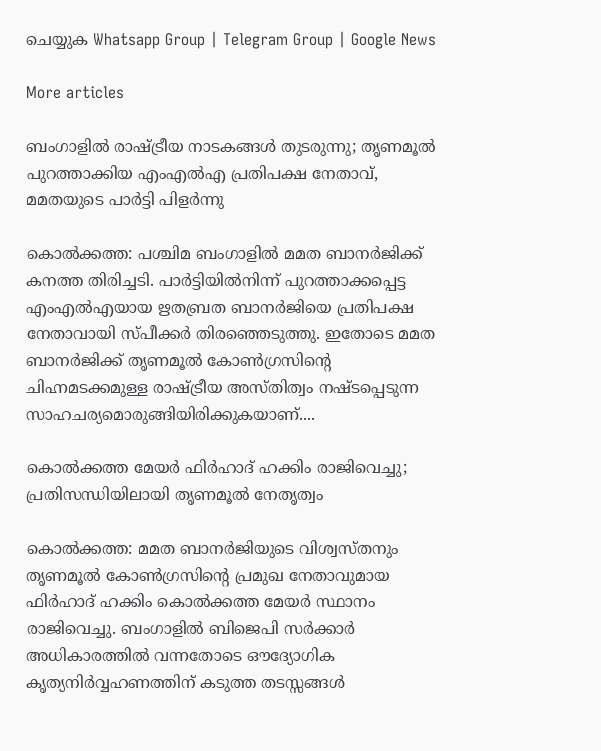ചെയ്യുക Whatsapp Group | Telegram Group | Google News

More articles

ബംഗാളിൽ രാഷ്ട്രീയ നാടകങ്ങൾ തുടരുന്നു; തൃണമൂൽ പുറത്താക്കിയ എംഎൽഎ പ്രതിപക്ഷ നേതാവ്, മമതയുടെ പാർട്ടി പിളർന്നു

കൊൽക്കത്ത: പശ്ചിമ ബംഗാളിൽ മമത ബാനർജിക്ക് കനത്ത തിരിച്ചടി. പാർട്ടിയിൽനിന്ന് പുറത്താക്കപ്പെട്ട എംഎൽഎയായ ഋതബ്രത ബാനർജിയെ പ്രതിപക്ഷ നേതാവായി സ്പീക്കർ തിരഞ്ഞെടുത്തു. ഇതോടെ മമത ബാനർജിക്ക് തൃണമൂൽ കോൺഗ്രസിന്റെ ചിഹ്നമടക്കമുള്ള രാഷ്ട്രീയ അസ്തിത്വം നഷ്ടപ്പെടുന്ന സാഹചര്യമൊരുങ്ങിയിരിക്കുകയാണ്....

കൊൽക്കത്ത മേയർ ഫിർഹാദ് ഹക്കിം രാജിവെച്ചു; പ്രതിസന്ധിയിലായി തൃണമൂൽ നേതൃത്വം

കൊൽക്കത്ത: മമത ബാനർജിയുടെ വിശ്വസ്തനും തൃണമൂൽ കോൺഗ്രസിന്റെ പ്രമുഖ നേതാവുമായ ഫിർഹാദ് ഹക്കിം കൊൽക്കത്ത മേയർ സ്ഥാനം രാജിവെച്ചു. ബംഗാളിൽ ബിജെപി സർക്കാർ അധികാരത്തിൽ വന്നതോടെ ഔദ്യോഗിക കൃത്യനിർവ്വഹണത്തിന് കടുത്ത തടസ്സങ്ങൾ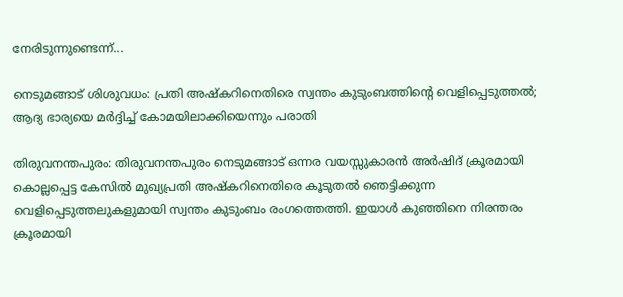നേരിടുന്നുണ്ടെന്ന്...

നെടുമങ്ങാട് ശിശുവധം: പ്രതി അഷ്കറിനെതിരെ സ്വന്തം കുടുംബത്തിന്റെ വെളിപ്പെടുത്തൽ; ആദ്യ ഭാര്യയെ മർദ്ദിച്ച് കോമയിലാക്കിയെന്നും പരാതി

തിരുവനന്തപുരം: തിരുവനന്തപുരം നെടുമങ്ങാട് ഒന്നര വയസ്സുകാരൻ അർഷിദ് ക്രൂരമായി കൊല്ലപ്പെട്ട കേസിൽ മുഖ്യപ്രതി അഷ്കറിനെതിരെ കൂടുതൽ ഞെട്ടിക്കുന്ന വെളിപ്പെടുത്തലുകളുമായി സ്വന്തം കുടുംബം രംഗത്തെത്തി. ഇയാൾ കുഞ്ഞിനെ നിരന്തരം ക്രൂരമായി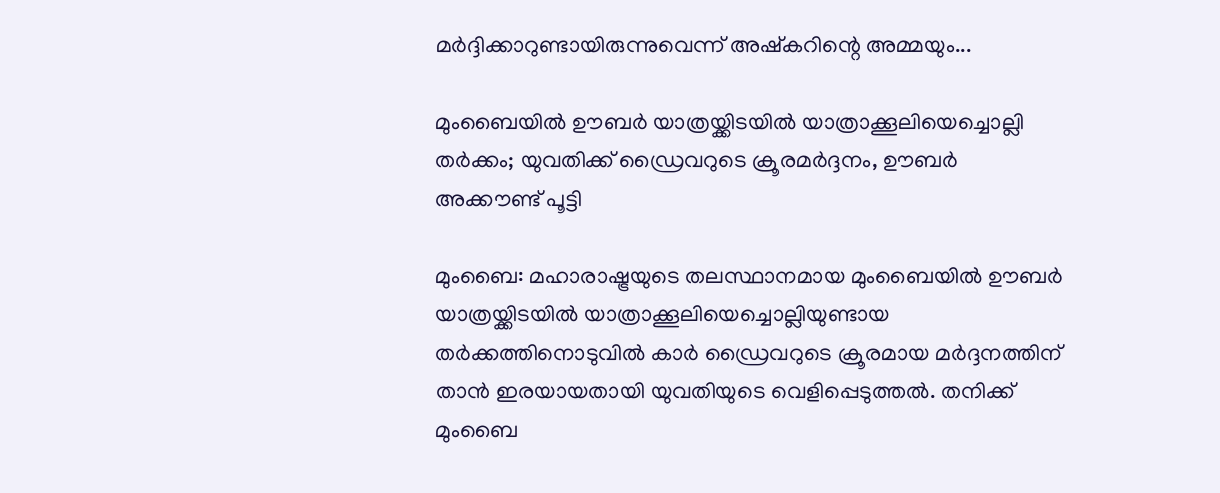മർദ്ദിക്കാറുണ്ടായിരുന്നുവെന്ന് അഷ്കറിന്റെ അമ്മയും...

മുംബൈയിൽ ഊബർ യാത്രയ്ക്കിടയിൽ യാത്രാക്കൂലിയെച്ചൊല്ലി തർക്കം; യുവതിക്ക് ഡ്രൈവറുടെ ക്രൂരമർദ്ദനം, ഊബർ അക്കൗണ്ട് പൂട്ടി

മുംബൈ: മഹാരാഷ്ട്രയുടെ തലസ്ഥാനമായ മുംബൈയിൽ ഊബർ യാത്രയ്ക്കിടയിൽ യാത്രാക്കൂലിയെച്ചൊല്ലിയുണ്ടായ തർക്കത്തിനൊടുവിൽ കാർ ഡ്രൈവറുടെ ക്രൂരമായ മർദ്ദനത്തിന് താൻ ഇരയായതായി യുവതിയുടെ വെളിപ്പെടുത്തൽ. തനിക്ക് മുംബൈ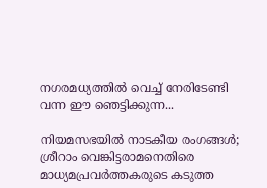നഗരമധ്യത്തിൽ വെച്ച് നേരിടേണ്ടി വന്ന ഈ ഞെട്ടിക്കുന്ന...

നിയമസഭയിൽ നാടകീയ രംഗങ്ങൾ; ശ്രീറാം വെങ്കിട്ടരാമനെതിരെ മാധ്യമപ്രവർത്തകരുടെ കടുത്ത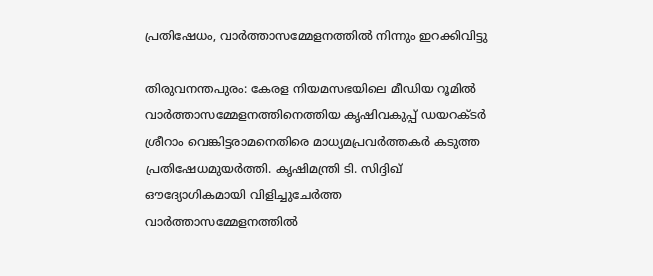പ്രതിഷേധം, വാർത്താസമ്മേളനത്തിൽ നിന്നും ഇറക്കിവിട്ടു

തിരുവനന്തപുരം: കേരള നിയമസഭയിലെ മീഡിയ റൂമിൽ വാർത്താസമ്മേളനത്തിനെത്തിയ കൃഷിവകുപ്പ് ഡയറക്ടർ ശ്രീറാം വെങ്കിട്ടരാമനെതിരെ മാധ്യമപ്രവർത്തകർ കടുത്ത പ്രതിഷേധമുയർത്തി. കൃഷിമന്ത്രി ടി. സിദ്ദിഖ് ഔദ്യോഗികമായി വിളിച്ചുചേർത്ത വാർത്താസമ്മേളനത്തിൽ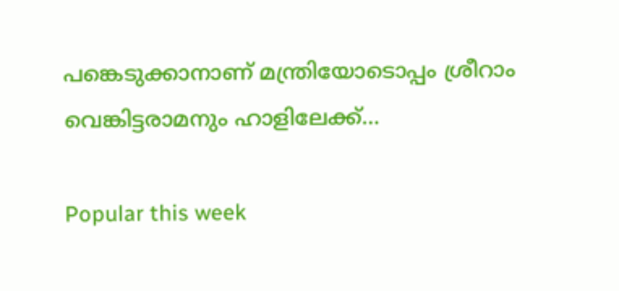പങ്കെടുക്കാനാണ് മന്ത്രിയോടൊപ്പം ശ്രീറാം വെങ്കിട്ടരാമനും ഹാളിലേക്ക്...

Popular this week